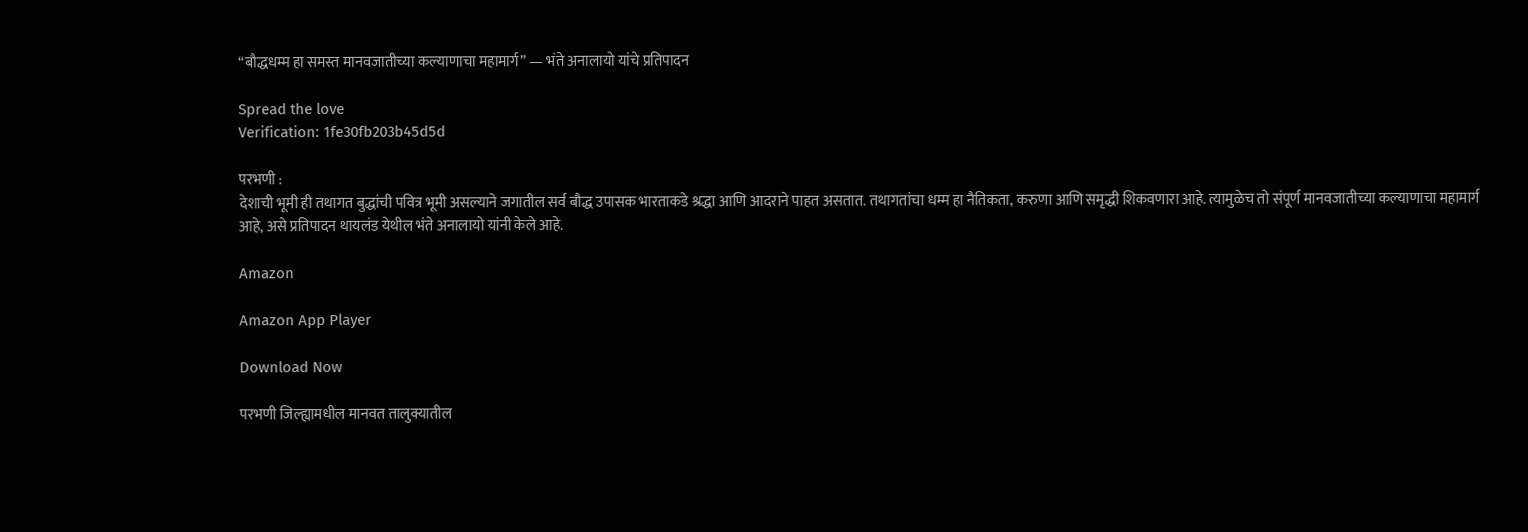“बौद्धधम्म हा समस्त मानवजातीच्या कल्याणाचा महामार्ग” — भंते अनालायो यांचे प्रतिपादन

Spread the love
Verification: 1fe30fb203b45d5d

परभणी :
देशाची भूमी ही तथागत बुद्धांची पवित्र भूमी असल्याने जगातील सर्व बौद्ध उपासक भारताकडे श्रद्धा आणि आदराने पाहत असतात. तथागतांचा धम्म हा नैतिकता, करुणा आणि समृद्धी शिकवणारा आहे. त्यामुळेच तो संपूर्ण मानवजातीच्या कल्याणाचा महामार्ग आहे, असे प्रतिपादन थायलंड येथील भंते अनालायो यांनी केले आहे.

Amazon

Amazon App Player

Download Now

परभणी जिल्ह्यामधील मानवत तालुक्यातील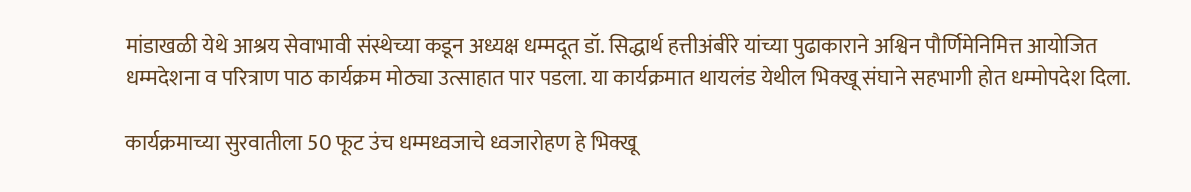मांडाखळी येथे आश्रय सेवाभावी संस्थेच्या कडून अध्यक्ष धम्मदूत डॉ. सिद्धार्थ हत्तीअंबीरे यांच्या पुढाकाराने अश्विन पौर्णिमेनिमित्त आयोजित धम्मदेशना व परित्राण पाठ कार्यक्रम मोठ्या उत्साहात पार पडला. या कार्यक्रमात थायलंड येथील भिक्खू संघाने सहभागी होत धम्मोपदेश दिला.

कार्यक्रमाच्या सुरवातीला 50 फूट उंच धम्मध्वजाचे ध्वजारोहण हे भिक्खू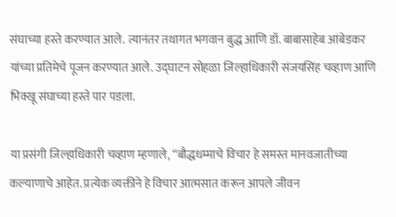संघाच्या हस्ते करण्यात आले. त्यानंतर तथागत भगवान बुद्ध आणि डॉ. बाबासाहेब आंबेडकर यांच्या प्रतिमेचे पूजन करण्यात आले. उद्घाटन सोहळा जिल्हाधिकारी संजयसिंह चव्हाण आणि भिक्खू संघाच्या हस्ते पार पडला.

या प्रसंगी जिल्हाधिकारी चव्हाण म्हणाले, “बौद्धधम्माचे विचार हे समस्त मानवजातीच्या कल्याणाचे आहेत. प्रत्येक व्यक्तीने हे विचार आत्मसात करून आपले जीवन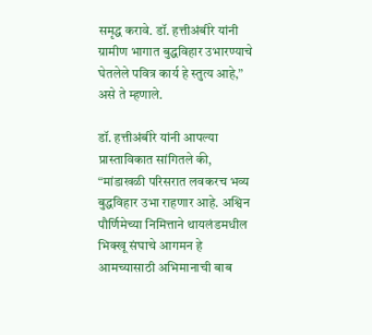समृद्ध करावे. डॉ. हत्तीअंबीरे यांनी ग्रामीण भागात बुद्धविहार उभारण्याचे घेतलेले पवित्र कार्य हे स्तुत्य आहे,” असे ते म्हणाले.

डॉ. हत्तीअंबीरे यांनी आपल्या प्रास्ताविकात सांगितले की, “मांडाखळी परिसरात लवकरच भव्य बुद्धविहार उभा राहणार आहे. अश्विन पौर्णिमेच्या निमित्ताने थायलंडमधील भिक्खू संघाचे आगमन हे आमच्यासाठी अभिमानाची बाब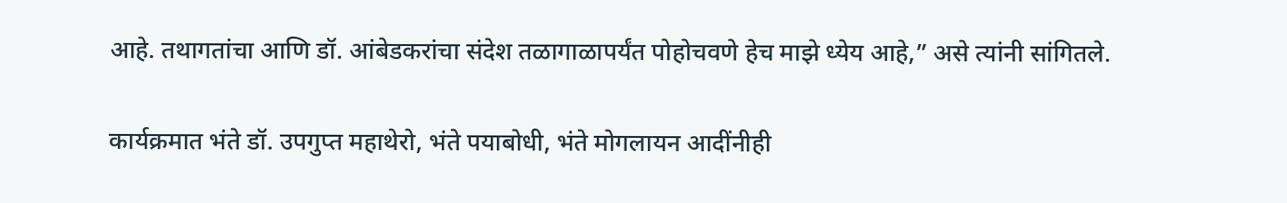आहे. तथागतांचा आणि डॉ. आंबेडकरांचा संदेश तळागाळापर्यंत पोहोचवणे हेच माझे ध्येय आहे,” असे त्यांनी सांगितले.

कार्यक्रमात भंते डॉ. उपगुप्त महाथेरो, भंते पयाबोधी, भंते मोगलायन आदींनीही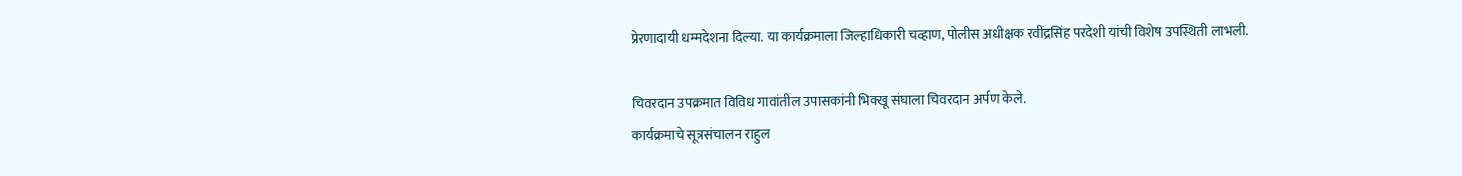प्रेरणादायी धम्मदेशना दिल्या. या कार्यक्रमाला जिल्हाधिकारी चव्हाण, पोलीस अधीक्षक रवींद्रसिंह परदेशी यांची विशेष उपस्थिती लाभली.

चिवरदान उपक्रमात विविध गावांतील उपासकांनी भिक्खू संघाला चिवरदान अर्पण केले.
कार्यक्रमाचे सूत्रसंचालन राहुल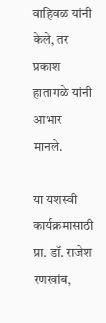वाहिवळ यांनी केले, तर प्रकाश हातागळे यांनी आभार मानले.

या यशस्वी कार्यक्रमासाठी प्रा. डॉ. राजेश रणखांब,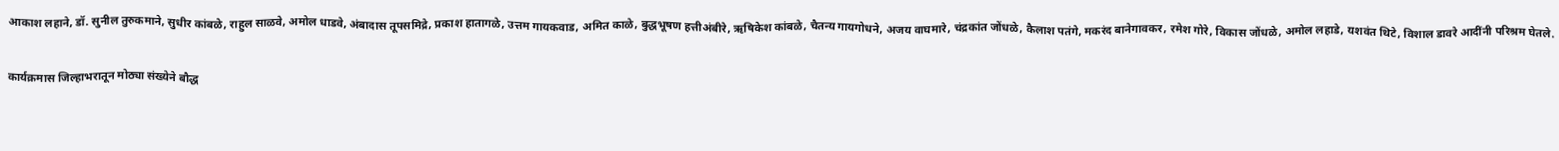आकाश लहाने, डॉ. सुनील तुरुकमाने, सुधीर कांबळे, राहुल साळवे, अमोल धाडवे, अंबादास तूपसमिद्रे, प्रकाश हातागळे, उत्तम गायकवाड, अमित काळे, बुद्धभूषण हत्तीअंबीरे, ऋषिकेश कांबळे, चैतन्य गायगोधने, अजय वाघमारे, चंद्रकांत जोंधळे, कैलाश पतंगे, मकरंद बानेगावकर, रमेश गोरे, विकास जोंधळे, अमोल लहाडे, यशवंत थिटे, विशाल डावरे आदींनी परिश्रम घेतले.

कार्यक्रमास जिल्हाभरातून मोठ्या संख्येने बौद्ध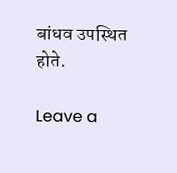बांधव उपस्थित होते.

Leave a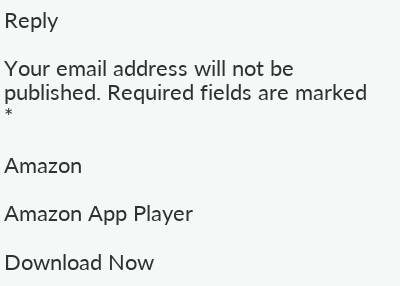Reply

Your email address will not be published. Required fields are marked *

Amazon

Amazon App Player

Download Now